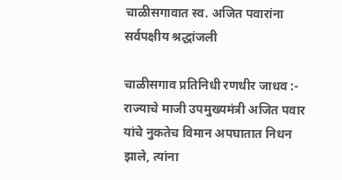चाळीसगावात स्व. अजित पवारांना सर्वपक्षीय श्रद्धांजली

चाळीसगाव प्रतिनिधी रणधीर जाधव :-
राज्याचे माजी उपमुख्यमंत्री अजित पवार यांचे नुकतेच विमान अपघातात निधन झाले, त्यांना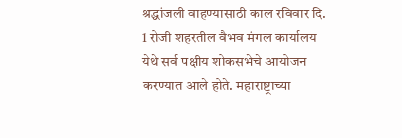श्रद्धांजली वाहण्यासाठी काल रविवार दि. 1 रोजी शहरतील वैभव मंगल कार्यालय येथे सर्व पक्षीय शोकसभेचे आयोजन करण्यात आले होते. महाराष्ट्राच्या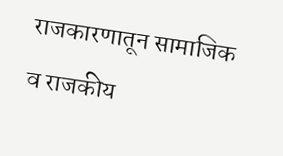राजकारणातून सामाजिक व राजकीय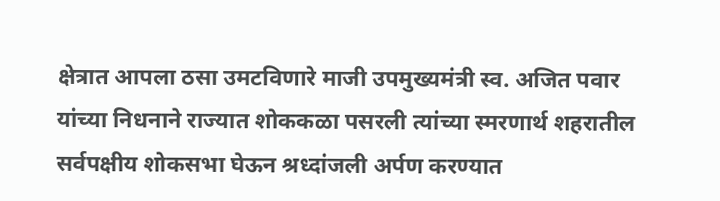क्षेत्रात आपला ठसा उमटविणारे माजी उपमुख्यमंत्री स्व. अजित पवार यांच्या निधनाने राज्यात शोककळा पसरली त्यांच्या स्मरणार्थ शहरातील सर्वपक्षीय शोकसभा घेऊन श्रध्दांजली अर्पण करण्यात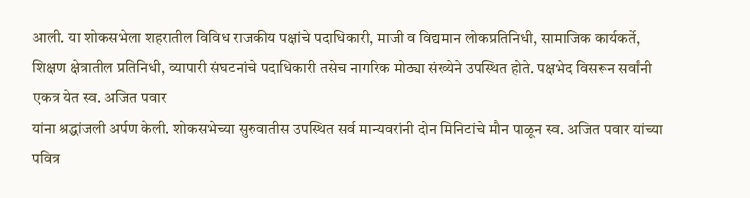आली. या शोकसभेला शहरातील विविध राजकीय पक्षांचे पदाधिकारी, माजी व विद्यमान लोकप्रतिनिधी, सामाजिक कार्यकर्ते, शिक्षण क्षेत्रातील प्रतिनिधी, व्यापारी संघटनांचे पदाधिकारी तसेच नागरिक मोठ्या संख्येने उपस्थित होते. पक्षभेद विसरून सर्वांनी एकत्र येत स्व. अजित पवार
यांना श्रद्धांजली अर्पण केली. शोकसभेच्या सुरुवातीस उपस्थित सर्व मान्यवरांनी दोन मिनिटांचे मौन पाळून स्व. अजित पवार यांच्या पवित्र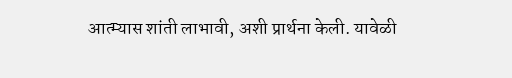आत्म्यास शांती लाभावी, अशी प्रार्थना केली. यावेळी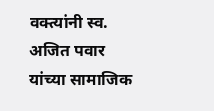वक्त्यांनी स्व. अजित पवार यांच्या सामाजिक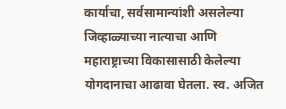कार्याचा, सर्वसामान्यांशी असलेल्या जिव्हाळ्याच्या नात्याचा आणि महाराष्ट्राच्या विकासासाठी केलेल्या योगदानाचा आढावा घेतला. स्व. अजित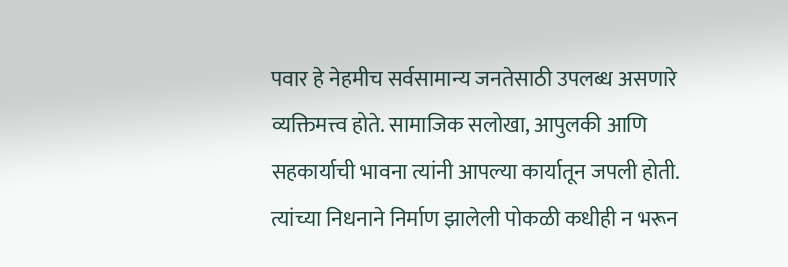पवार हे नेहमीच सर्वसामान्य जनतेसाठी उपलब्ध असणारे व्यक्तिमत्त्व होते. सामाजिक सलोखा, आपुलकी आणि सहकार्याची भावना त्यांनी आपल्या कार्यातून जपली होती. त्यांच्या निधनाने निर्माण झालेली पोकळी कधीही न भरून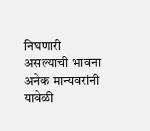निघणारी असल्याची भावना अनेक मान्यवरांनी यावेळी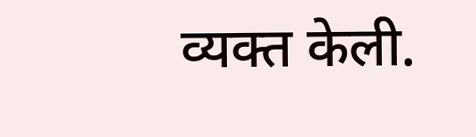व्यक्त केली.